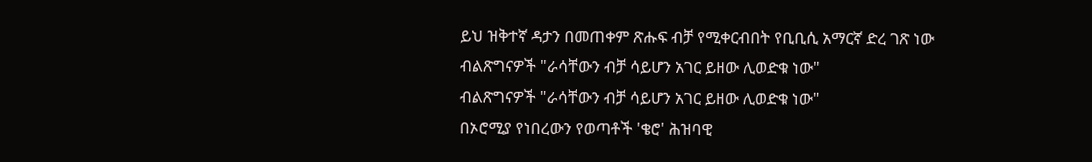ይህ ዝቅተኛ ዳታን በመጠቀም ጽሑፍ ብቻ የሚቀርብበት የቢቢሲ አማርኛ ድረ ገጽ ነው
ብልጽግናዎች "ራሳቸውን ብቻ ሳይሆን አገር ይዘው ሊወድቁ ነው"
ብልጽግናዎች "ራሳቸውን ብቻ ሳይሆን አገር ይዘው ሊወድቁ ነው"
በኦሮሚያ የነበረውን የወጣቶች 'ቄሮ' ሕዝባዊ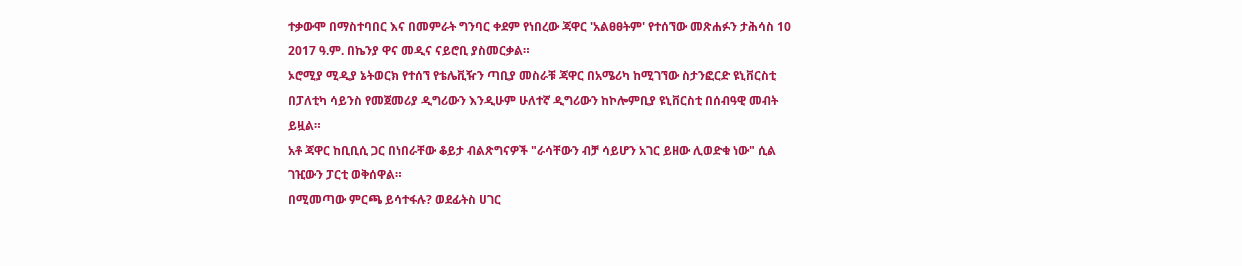ተቃውሞ በማስተባበር እና በመምራት ግንባር ቀደም የነበረው ጃዋር 'አልፀፀትም' የተሰኘው መጽሐፉን ታሕሳስ 10 2017 ዓ.ም. በኬንያ ዋና መዲና ናይሮቢ ያስመርቃል።
ኦሮሚያ ሚዲያ ኔትወርክ የተሰኘ የቴሌቪዥን ጣቢያ መስራቹ ጃዋር በአሜሪካ ከሚገኘው ስታንፎርድ ዩኒቨርስቲ በፓለቲካ ሳይንስ የመጀመሪያ ዲግሪውን እንዲሁም ሁለተኛ ዲግሪውን ከኮሎምቢያ ዩኒቨርስቲ በሰብዓዊ መብት ይዟል።
አቶ ጃዋር ከቢቢሲ ጋር በነበራቸው ቆይታ ብልጽግናዎች "ራሳቸውን ብቻ ሳይሆን አገር ይዘው ሊወድቁ ነው" ሲል ገዢውን ፓርቲ ወቅሰዋል።
በሚመጣው ምርጫ ይሳተፋሉ? ወደፊትስ ሀገር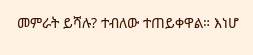መምራት ይሻሉ? ተብለው ተጠይቀዋል። እነሆ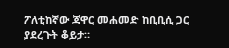ፖለቲከኛው ጃዋር መሐመድ ከቢቢሲ ጋር ያደረጉት ቆይታ።